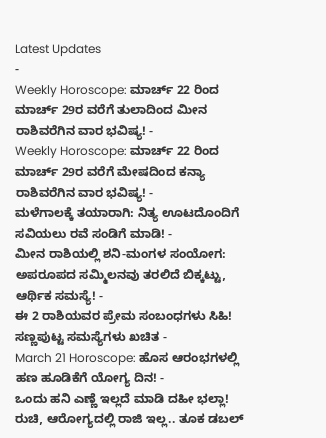Latest Updates
-
Weekly Horoscope: ಮಾರ್ಚ್ 22 ರಿಂದ ಮಾರ್ಚ್ 29ರ ವರೆಗೆ ತುಲಾದಿಂದ ಮೀನ ರಾಶಿವರೆಗಿನ ವಾರ ಭವಿಷ್ಯ! -
Weekly Horoscope: ಮಾರ್ಚ್ 22 ರಿಂದ ಮಾರ್ಚ್ 29ರ ವರೆಗೆ ಮೇಷದಿಂದ ಕನ್ಯಾ ರಾಶಿವರೆಗಿನ ವಾರ ಭವಿಷ್ಯ! -
ಮಳೆಗಾಲಕ್ಕೆ ತಯಾರಾಗಿ: ನಿತ್ಯ ಊಟದೊಂದಿಗೆ ಸವಿಯಲು ರವೆ ಸಂಡಿಗೆ ಮಾಡಿ! -
ಮೀನ ರಾಶಿಯಲ್ಲಿ ಶನಿ-ಮಂಗಳ ಸಂಯೋಗ: ಅಪರೂಪದ ಸಮ್ಮಿಲನವು ತರಲಿದೆ ಬಿಕ್ಕಟ್ಟು, ಆರ್ಥಿಕ ಸಮಸ್ಯೆ! -
ಈ 2 ರಾಶಿಯವರ ಪ್ರೇಮ ಸಂಬಂಧಗಳು ಸಿಹಿ! ಸಣ್ಣಪುಟ್ಟ ಸಮಸ್ಯೆಗಳು ಖಚಿತ -
March 21 Horoscope: ಹೊಸ ಆರಂಭಗಳಲ್ಲಿ ಹಣ ಹೂಡಿಕೆಗೆ ಯೋಗ್ಯ ದಿನ! -
ಒಂದು ಹನಿ ಎಣ್ಣೆ ಇಲ್ಲದೆ ಮಾಡಿ ದಹೀ ಭಲ್ಲಾ! ರುಚಿ, ಆರೋಗ್ಯದಲ್ಲಿ ರಾಜಿ ಇಲ್ಲ.. ತೂಕ ಡಬಲ್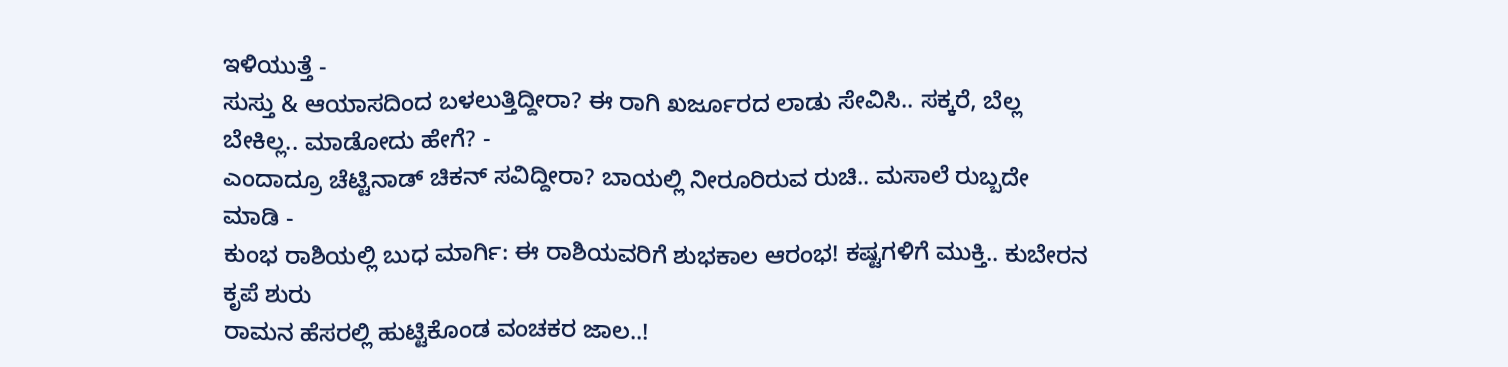ಇಳಿಯುತ್ತೆ -
ಸುಸ್ತು & ಆಯಾಸದಿಂದ ಬಳಲುತ್ತಿದ್ದೀರಾ? ಈ ರಾಗಿ ಖರ್ಜೂರದ ಲಾಡು ಸೇವಿಸಿ.. ಸಕ್ಕರೆ, ಬೆಲ್ಲ ಬೇಕಿಲ್ಲ.. ಮಾಡೋದು ಹೇಗೆ? -
ಎಂದಾದ್ರೂ ಚೆಟ್ಟಿನಾಡ್ ಚಿಕನ್ ಸವಿದ್ದೀರಾ? ಬಾಯಲ್ಲಿ ನೀರೂರಿರುವ ರುಚಿ.. ಮಸಾಲೆ ರುಬ್ಬದೇ ಮಾಡಿ -
ಕುಂಭ ರಾಶಿಯಲ್ಲಿ ಬುಧ ಮಾರ್ಗಿ: ಈ ರಾಶಿಯವರಿಗೆ ಶುಭಕಾಲ ಆರಂಭ! ಕಷ್ಟಗಳಿಗೆ ಮುಕ್ತಿ.. ಕುಬೇರನ ಕೃಪೆ ಶುರು
ರಾಮನ ಹೆಸರಲ್ಲಿ ಹುಟ್ಟಿಕೊಂಡ ವಂಚಕರ ಜಾಲ..!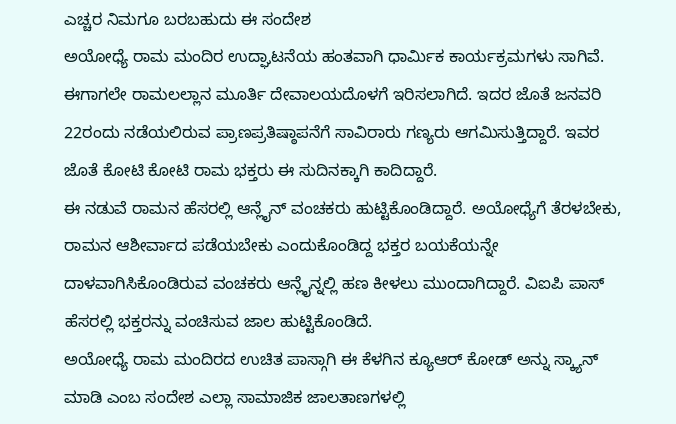ಎಚ್ಚರ ನಿಮಗೂ ಬರಬಹುದು ಈ ಸಂದೇಶ
ಅಯೋಧ್ಯೆ ರಾಮ ಮಂದಿರ ಉದ್ಘಾಟನೆಯ ಹಂತವಾಗಿ ಧಾರ್ಮಿಕ ಕಾರ್ಯಕ್ರಮಗಳು ಸಾಗಿವೆ. ಈಗಾಗಲೇ ರಾಮಲಲ್ಲಾನ ಮೂರ್ತಿ ದೇವಾಲಯದೊಳಗೆ ಇರಿಸಲಾಗಿದೆ. ಇದರ ಜೊತೆ ಜನವರಿ 22ರಂದು ನಡೆಯಲಿರುವ ಪ್ರಾಣಪ್ರತಿಷ್ಠಾಪನೆಗೆ ಸಾವಿರಾರು ಗಣ್ಯರು ಆಗಮಿಸುತ್ತಿದ್ದಾರೆ. ಇವರ ಜೊತೆ ಕೋಟಿ ಕೋಟಿ ರಾಮ ಭಕ್ತರು ಈ ಸುದಿನಕ್ಕಾಗಿ ಕಾದಿದ್ದಾರೆ.
ಈ ನಡುವೆ ರಾಮನ ಹೆಸರಲ್ಲಿ ಆನ್ಲೈನ್ ವಂಚಕರು ಹುಟ್ಟಿಕೊಂಡಿದ್ದಾರೆ. ಅಯೋಧ್ಯೆಗೆ ತೆರಳಬೇಕು, ರಾಮನ ಆಶೀರ್ವಾದ ಪಡೆಯಬೇಕು ಎಂದುಕೊಂಡಿದ್ದ ಭಕ್ತರ ಬಯಕೆಯನ್ನೇ ದಾಳವಾಗಿಸಿಕೊಂಡಿರುವ ವಂಚಕರು ಆನ್ಲೈನ್ನಲ್ಲಿ ಹಣ ಕೀಳಲು ಮುಂದಾಗಿದ್ದಾರೆ. ವಿಐಪಿ ಪಾಸ್ ಹೆಸರಲ್ಲಿ ಭಕ್ತರನ್ನು ವಂಚಿಸುವ ಜಾಲ ಹುಟ್ಟಿಕೊಂಡಿದೆ.
ಅಯೋಧ್ಯೆ ರಾಮ ಮಂದಿರದ ಉಚಿತ ಪಾಸ್ಗಾಗಿ ಈ ಕೆಳಗಿನ ಕ್ಯೂಆರ್ ಕೋಡ್ ಅನ್ನು ಸ್ಕ್ಯಾನ್ ಮಾಡಿ ಎಂಬ ಸಂದೇಶ ಎಲ್ಲಾ ಸಾಮಾಜಿಕ ಜಾಲತಾಣಗಳಲ್ಲಿ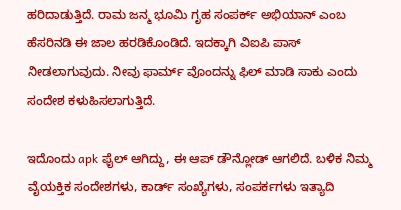ಹರಿದಾಡುತ್ತಿದೆ. ರಾಮ ಜನ್ಮ ಭೂಮಿ ಗೃಹ ಸಂಪರ್ಕ್ ಅಭಿಯಾನ್ ಎಂಬ ಹೆಸರಿನಡಿ ಈ ಜಾಲ ಹರಡಿಕೊಂಡಿದೆ. ಇದಕ್ಕಾಗಿ ವಿಐಪಿ ಪಾಸ್ ನೀಡಲಾಗುವುದು. ನೀವು ಫಾರ್ಮ್ ವೊಂದನ್ನು ಫಿಲ್ ಮಾಡಿ ಸಾಕು ಎಂದು ಸಂದೇಶ ಕಳುಹಿಸಲಾಗುತ್ತಿದೆ.

ಇದೊಂದು apk ಫೈಲ್ ಆಗಿದ್ದು, ಈ ಆಪ್ ಡೌನ್ಲೋಡ್ ಆಗಲಿದೆ. ಬಳಿಕ ನಿಮ್ಮ ವೈಯಕ್ತಿಕ ಸಂದೇಶಗಳು, ಕಾರ್ಡ್ ಸಂಖ್ಯೆಗಳು, ಸಂಪರ್ಕಗಳು ಇತ್ಯಾದಿ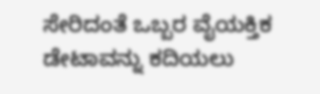ಸೇರಿದಂತೆ ಒಬ್ಬರ ವೈಯಕ್ತಿಕ ಡೇಟಾವನ್ನು ಕದಿಯಲು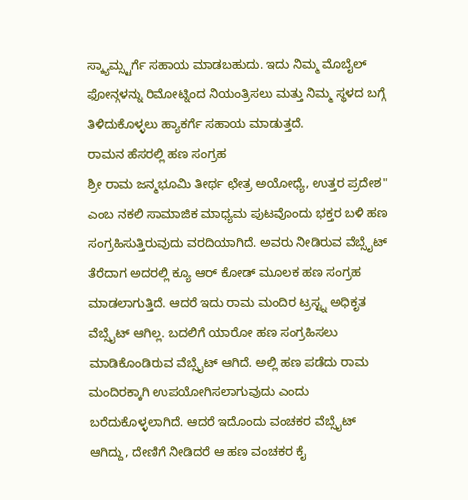ಸ್ಕ್ಯಾಮ್ಸ್ಟರ್ಗೆ ಸಹಾಯ ಮಾಡಬಹುದು. ಇದು ನಿಮ್ಮ ಮೊಬೈಲ್ ಫೋನ್ಗಳನ್ನು ರಿಮೋಟ್ನಿಂದ ನಿಯಂತ್ರಿಸಲು ಮತ್ತು ನಿಮ್ಮ ಸ್ಥಳದ ಬಗ್ಗೆ ತಿಳಿದುಕೊಳ್ಳಲು ಹ್ಯಾಕರ್ಗೆ ಸಹಾಯ ಮಾಡುತ್ತದೆ.
ರಾಮನ ಹೆಸರಲ್ಲಿ ಹಣ ಸಂಗ್ರಹ
ಶ್ರೀ ರಾಮ ಜನ್ಮಭೂಮಿ ತೀರ್ಥ ಛೇತ್ರ ಅಯೋಧ್ಯೆ, ಉತ್ತರ ಪ್ರದೇಶ" ಎಂಬ ನಕಲಿ ಸಾಮಾಜಿಕ ಮಾಧ್ಯಮ ಪುಟವೊಂದು ಭಕ್ತರ ಬಳಿ ಹಣ ಸಂಗ್ರಹಿಸುತ್ತಿರುವುದು ವರದಿಯಾಗಿದೆ. ಅವರು ನೀಡಿರುವ ವೆಬ್ಸೈಟ್ ತೆರೆದಾಗ ಅದರಲ್ಲಿ ಕ್ಯೂ ಆರ್ ಕೋಡ್ ಮೂಲಕ ಹಣ ಸಂಗ್ರಹ ಮಾಡಲಾಗುತ್ತಿದೆ. ಆದರೆ ಇದು ರಾಮ ಮಂದಿರ ಟ್ರಸ್ಟ್ನ ಅಧಿಕೃತ ವೆಬ್ಸೈಟ್ ಆಗಿಲ್ಲ. ಬದಲಿಗೆ ಯಾರೋ ಹಣ ಸಂಗ್ರಹಿಸಲು ಮಾಡಿಕೊಂಡಿರುವ ವೆಬ್ಸೈಟ್ ಆಗಿದೆ. ಅಲ್ಲಿ ಹಣ ಪಡೆದು ರಾಮ ಮಂದಿರಕ್ಕಾಗಿ ಉಪಯೋಗಿಸಲಾಗುವುದು ಎಂದು ಬರೆದುಕೊಳ್ಳಲಾಗಿದೆ. ಆದರೆ ಇದೊಂದು ವಂಚಕರ ವೆಬ್ಸೈಟ್ ಆಗಿದ್ದು, ದೇಣಿಗೆ ನೀಡಿದರೆ ಆ ಹಣ ವಂಚಕರ ಕೈ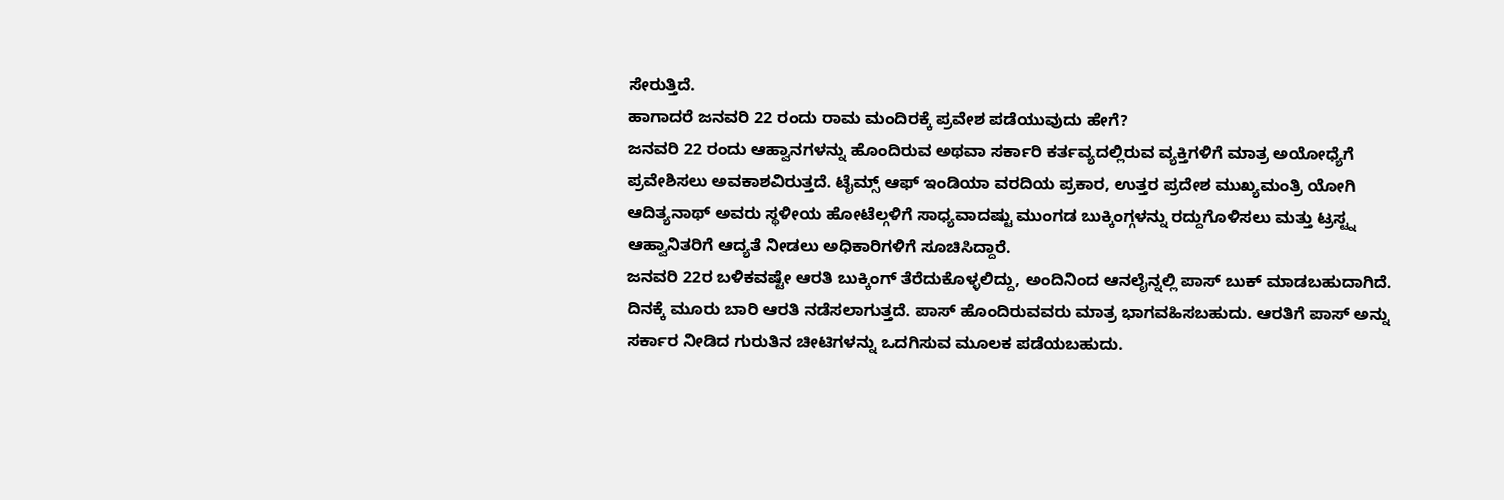ಸೇರುತ್ತಿದೆ.
ಹಾಗಾದರೆ ಜನವರಿ 22 ರಂದು ರಾಮ ಮಂದಿರಕ್ಕೆ ಪ್ರವೇಶ ಪಡೆಯುವುದು ಹೇಗೆ?
ಜನವರಿ 22 ರಂದು ಆಹ್ವಾನಗಳನ್ನು ಹೊಂದಿರುವ ಅಥವಾ ಸರ್ಕಾರಿ ಕರ್ತವ್ಯದಲ್ಲಿರುವ ವ್ಯಕ್ತಿಗಳಿಗೆ ಮಾತ್ರ ಅಯೋಧ್ಯೆಗೆ ಪ್ರವೇಶಿಸಲು ಅವಕಾಶವಿರುತ್ತದೆ. ಟೈಮ್ಸ್ ಆಫ್ ಇಂಡಿಯಾ ವರದಿಯ ಪ್ರಕಾರ, ಉತ್ತರ ಪ್ರದೇಶ ಮುಖ್ಯಮಂತ್ರಿ ಯೋಗಿ ಆದಿತ್ಯನಾಥ್ ಅವರು ಸ್ಥಳೀಯ ಹೋಟೆಲ್ಗಳಿಗೆ ಸಾಧ್ಯವಾದಷ್ಟು ಮುಂಗಡ ಬುಕ್ಕಿಂಗ್ಗಳನ್ನು ರದ್ದುಗೊಳಿಸಲು ಮತ್ತು ಟ್ರಸ್ಟ್ನ ಆಹ್ವಾನಿತರಿಗೆ ಆದ್ಯತೆ ನೀಡಲು ಅಧಿಕಾರಿಗಳಿಗೆ ಸೂಚಿಸಿದ್ದಾರೆ.
ಜನವರಿ 22ರ ಬಳಿಕವಷ್ಟೇ ಆರತಿ ಬುಕ್ಕಿಂಗ್ ತೆರೆದುಕೊಳ್ಳಲಿದ್ದು, ಅಂದಿನಿಂದ ಆನಲೈನ್ನಲ್ಲಿ ಪಾಸ್ ಬುಕ್ ಮಾಡಬಹುದಾಗಿದೆ. ದಿನಕ್ಕೆ ಮೂರು ಬಾರಿ ಆರತಿ ನಡೆಸಲಾಗುತ್ತದೆ. ಪಾಸ್ ಹೊಂದಿರುವವರು ಮಾತ್ರ ಭಾಗವಹಿಸಬಹುದು. ಆರತಿಗೆ ಪಾಸ್ ಅನ್ನು ಸರ್ಕಾರ ನೀಡಿದ ಗುರುತಿನ ಚೀಟಿಗಳನ್ನು ಒದಗಿಸುವ ಮೂಲಕ ಪಡೆಯಬಹುದು.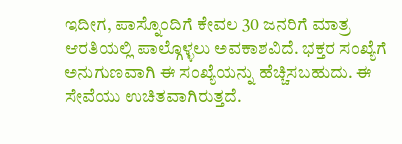ಇದೀಗ, ಪಾಸ್ನೊಂದಿಗೆ ಕೇವಲ 30 ಜನರಿಗೆ ಮಾತ್ರ ಆರತಿಯಲ್ಲಿ ಪಾಲ್ಗೊಳ್ಳಲು ಅವಕಾಶವಿದೆ. ಭಕ್ತರ ಸಂಖ್ಯೆಗೆ ಅನುಗುಣವಾಗಿ ಈ ಸಂಖ್ಯೆಯನ್ನು ಹೆಚ್ಚಿಸಬಹುದು. ಈ ಸೇವೆಯು ಉಚಿತವಾಗಿರುತ್ತದೆ.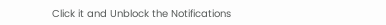Click it and Unblock the Notifications